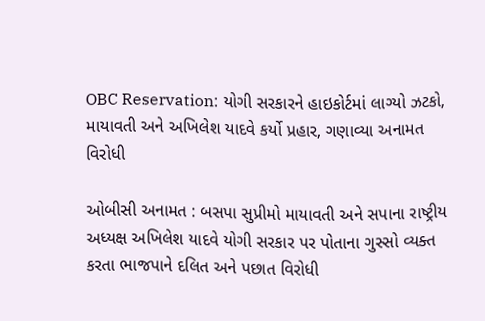OBC Reservation: યોગી સરકારને હાઇકોર્ટમાં લાગ્યો ઝટકો, માયાવતી અને અખિલેશ યાદવે કર્યો પ્રહાર, ગણાવ્યા અનામત વિરોધી

ઓબીસી અનામત : બસપા સુપ્રીમો માયાવતી અને સપાના રાષ્ટ્રીય અધ્યક્ષ અખિલેશ યાદવે યોગી સરકાર પર પોતાના ગુસ્સો વ્યક્ત કરતા ભાજપાને દલિત અને પછાત વિરોધી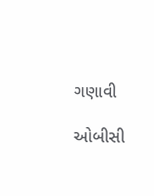ગણાવી

ઓબીસી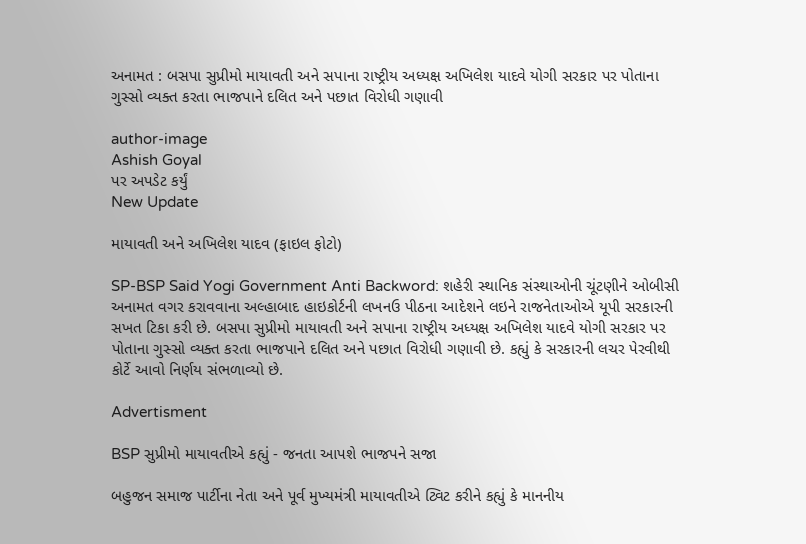અનામત : બસપા સુપ્રીમો માયાવતી અને સપાના રાષ્ટ્રીય અધ્યક્ષ અખિલેશ યાદવે યોગી સરકાર પર પોતાના ગુસ્સો વ્યક્ત કરતા ભાજપાને દલિત અને પછાત વિરોધી ગણાવી

author-image
Ashish Goyal
પર અપડેટ કર્યું
New Update

માયાવતી અને અખિલેશ યાદવ (ફાઇલ ફોટો)

SP-BSP Said Yogi Government Anti Backword: શહેરી સ્થાનિક સંસ્થાઓની ચૂંટણીને ઓબીસી અનામત વગર કરાવવાના અલ્હાબાદ હાઇકોર્ટની લખનઉ પીઠના આદેશને લઇને રાજનેતાઓએ યૂપી સરકારની સખત ટિકા કરી છે. બસપા સુપ્રીમો માયાવતી અને સપાના રાષ્ટ્રીય અધ્યક્ષ અખિલેશ યાદવે યોગી સરકાર પર પોતાના ગુસ્સો વ્યક્ત કરતા ભાજપાને દલિત અને પછાત વિરોધી ગણાવી છે. કહ્યું કે સરકારની લચર પેરવીથી કોર્ટે આવો નિર્ણય સંભળાવ્યો છે.

Advertisment

BSP સુપ્રીમો માયાવતીએ કહ્યું - જનતા આપશે ભાજપને સજા

બહુજન સમાજ પાર્ટીના નેતા અને પૂર્વ મુખ્યમંત્રી માયાવતીએ ટ્વિટ કરીને કહ્યું કે માનનીય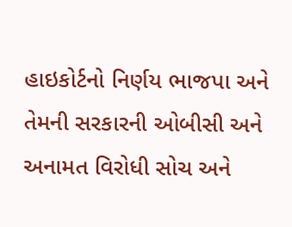હાઇકોર્ટનો નિર્ણય ભાજપા અને તેમની સરકારની ઓબીસી અને અનામત વિરોધી સોચ અને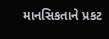માનસિકતાને પ્રકટ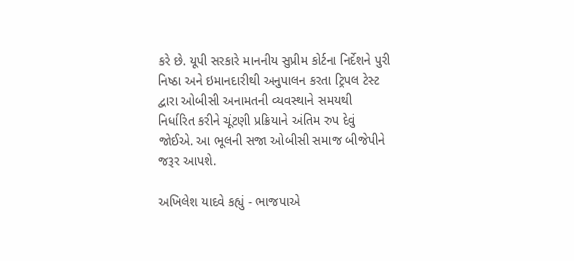કરે છે. યૂપી સરકારે માનનીય સુપ્રીમ કોર્ટના નિર્દેશને પુરી નિષ્ઠા અને ઇમાનદારીથી અનુપાલન કરતા ટ્રિપલ ટેસ્ટ દ્વારા ઓબીસી અનામતની વ્યવસ્થાને સમયથી નિર્ધારિત કરીને ચૂંટણી પ્રક્રિયાને અંતિમ રુપ દેવું જોઈએ. આ ભૂલની સજા ઓબીસી સમાજ બીજેપીને જરૂર આપશે.

અખિલેશ યાદવે કહ્યું - ભાજપાએ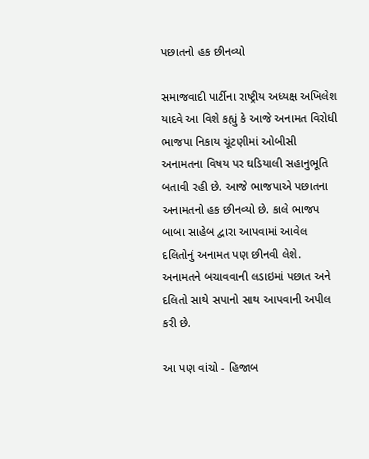પછાતનો હક છીનવ્યો

સમાજવાદી પાર્ટીના રાષ્ટ્રીય અધ્યક્ષ અખિલેશ યાદવે આ વિશે કહ્યું કે આજે અનામત વિરોધી ભાજપા નિકાય ચૂંટણીમાં ઓબીસી અનામતના વિષય પર ઘડિયાલી સહાનુભૂતિ બતાવી રહી છે. આજે ભાજપાએ પછાતના અનામતનો હક છીનવ્યો છે. કાલે ભાજપ બાબા સાહેબ દ્વારા આપવામાં આવેલ દલિતોનું અનામત પણ છીનવી લેશે. અનામતને બચાવવાની લડાઇમાં પછાત અને દલિતો સાથે સપાનો સાથ આપવાની અપીલ કરી છે.

આ પણ વાંચો - હિજાબ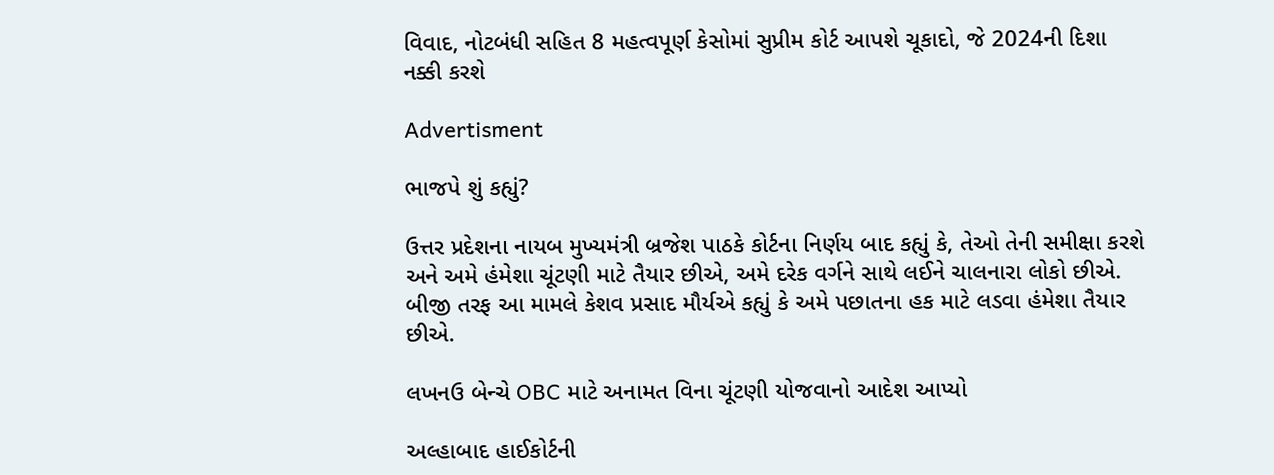વિવાદ, નોટબંધી સહિત 8 મહત્વપૂર્ણ કેસોમાં સુપ્રીમ કોર્ટ આપશે ચૂકાદો, જે 2024ની દિશા નક્કી કરશે

Advertisment

ભાજપે શું કહ્યું?

ઉત્તર પ્રદેશના નાયબ મુખ્યમંત્રી બ્રજેશ પાઠકે કોર્ટના નિર્ણય બાદ કહ્યું કે, તેઓ તેની સમીક્ષા કરશે અને અમે હંમેશા ચૂંટણી માટે તૈયાર છીએ, અમે દરેક વર્ગને સાથે લઈને ચાલનારા લોકો છીએ. બીજી તરફ આ મામલે કેશવ પ્રસાદ મૌર્યએ કહ્યું કે અમે પછાતના હક માટે લડવા હંમેશા તૈયાર છીએ.

લખનઉ બેન્ચે OBC માટે અનામત વિના ચૂંટણી યોજવાનો આદેશ આપ્યો

અલ્હાબાદ હાઈકોર્ટની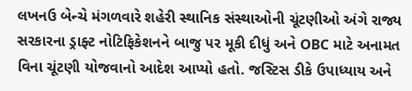લખનઉ બેન્ચે મંગળવારે શહેરી સ્થાનિક સંસ્થાઓની ચૂંટણીઓ અંગે રાજ્ય સરકારના ડ્રાફ્ટ નોટિફિકેશનને બાજુ પર મૂકી દીધું અને OBC માટે અનામત વિના ચૂંટણી યોજવાનો આદેશ આપ્યો હતો. જસ્ટિસ ડીકે ઉપાધ્યાય અને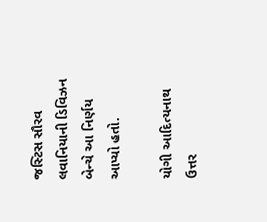જસ્ટિસ સૌરવ લવાનિયાની ડિવિઝન બેન્ચે આ નિર્ણય આપ્યો હતો.

યોગી આદિત્યનાથ ઉત્તર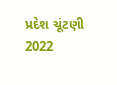પ્રદેશ ચૂંટણી 2022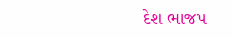દેશ ભાજપ